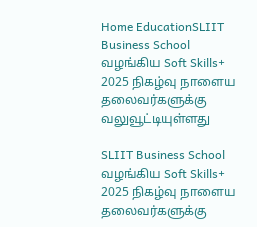Home EducationSLIIT Business School வழங்கிய Soft Skills+ 2025 நிகழ்வு நாளைய தலைவர்களுக்கு வலுவூட்டியுள்ளது

SLIIT Business School வழங்கிய Soft Skills+ 2025 நிகழ்வு நாளைய தலைவர்களுக்கு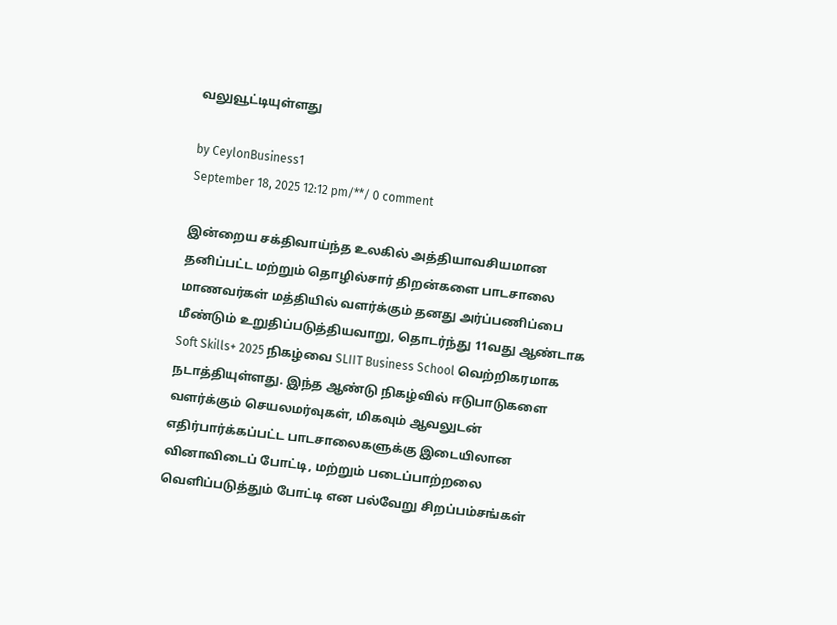வலுவூட்டியுள்ளது

by CeylonBusiness1
September 18, 2025 12:12 pm/**/ 0 comment

இன்றைய சக்திவாய்ந்த உலகில் அத்தியாவசியமான தனிப்பட்ட மற்றும் தொழில்சார் திறன்களை பாடசாலை மாணவர்கள் மத்தியில் வளர்க்கும் தனது அர்ப்பணிப்பை மீண்டும் உறுதிப்படுத்தியவாறு, தொடர்ந்து 11வது ஆண்டாக Soft Skills+ 2025 நிகழ்வை SLIIT Business School வெற்றிகரமாக நடாத்தியுள்ளது. இந்த ஆண்டு நிகழ்வில் ஈடுபாடுகளை வளர்க்கும் செயலமர்வுகள், மிகவும் ஆவலுடன் எதிர்பார்க்கப்பட்ட பாடசாலைகளுக்கு இடையிலான வினாவிடைப் போட்டி, மற்றும் படைப்பாற்றலை வெளிப்படுத்தும் போட்டி என பல்வேறு சிறப்பம்சங்கள்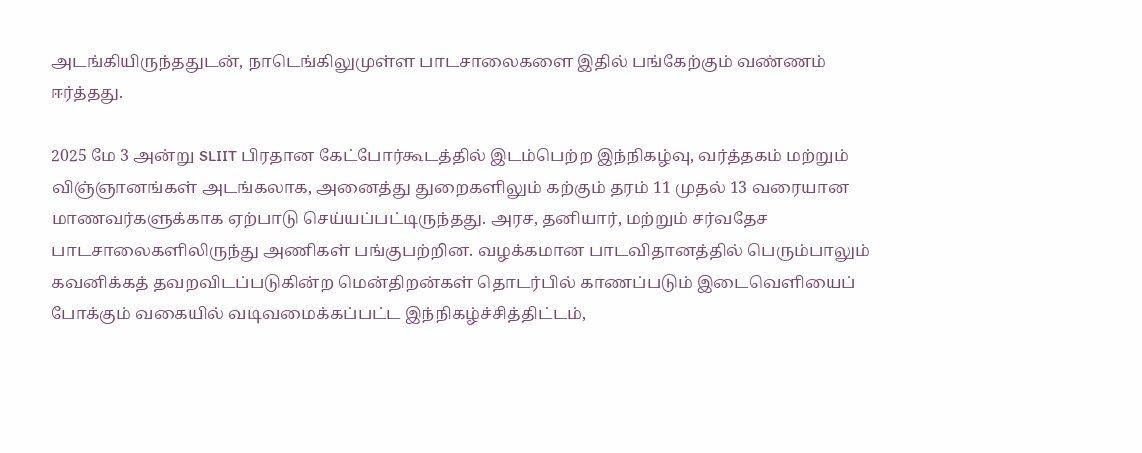அடங்கியிருந்ததுடன், நாடெங்கிலுமுள்ள பாடசாலைகளை இதில் பங்கேற்கும் வண்ணம் ஈர்த்தது.

2025 மே 3 அன்று SLIIT பிரதான கேட்போர்கூடத்தில் இடம்பெற்ற இந்நிகழ்வு, வர்த்தகம் மற்றும் விஞ்ஞானங்கள் அடங்கலாக, அனைத்து துறைகளிலும் கற்கும் தரம் 11 முதல் 13 வரையான மாணவர்களுக்காக ஏற்பாடு செய்யப்பட்டிருந்தது. அரச, தனியார், மற்றும் சர்வதேச பாடசாலைகளிலிருந்து அணிகள் பங்குபற்றின. வழக்கமான பாடவிதானத்தில் பெரும்பாலும் கவனிக்கத் தவறவிடப்படுகின்ற மென்திறன்கள் தொடர்பில் காணப்படும் இடைவெளியைப் போக்கும் வகையில் வடிவமைக்கப்பட்ட இந்நிகழ்ச்சித்திட்டம்,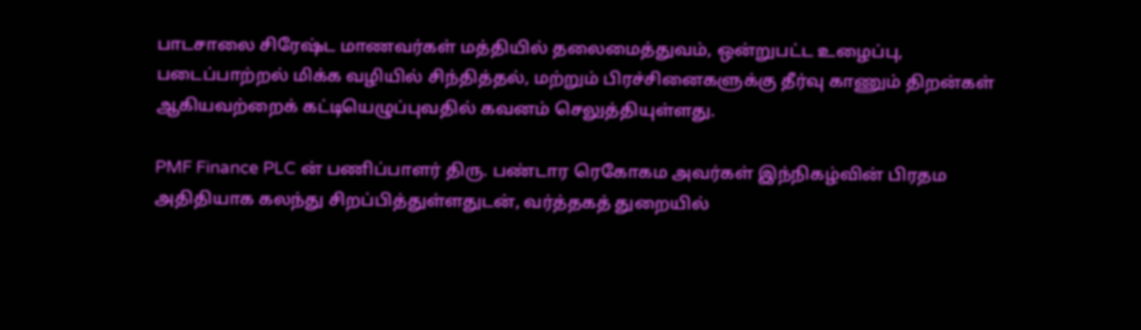பாடசாலை சிரேஷ்ட மாணவர்கள் மத்தியில் தலைமைத்துவம், ஒன்றுபட்ட உழைப்பு, படைப்பாற்றல் மிக்க வழியில் சிந்தித்தல், மற்றும் பிரச்சினைகளுக்கு தீர்வு காணும் திறன்கள் ஆகியவற்றைக் கட்டியெழுப்புவதில் கவனம் செலுத்தியுள்ளது.

PMF Finance PLC ன் பணிப்பாளர் திரு. பண்டார ரெகோகம அவர்கள் இந்நிகழ்வின் பிரதம அதிதியாக கலந்து சிறப்பித்துள்ளதுடன், வர்த்தகத் துறையில்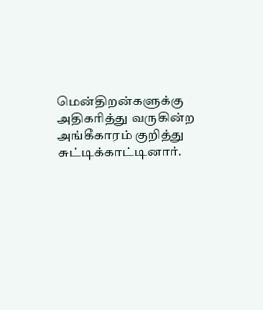மென்திறன்களுக்கு அதிகரித்து வருகின்ற அங்கீகாரம் குறித்து சுட்டிக்காட்டினார்.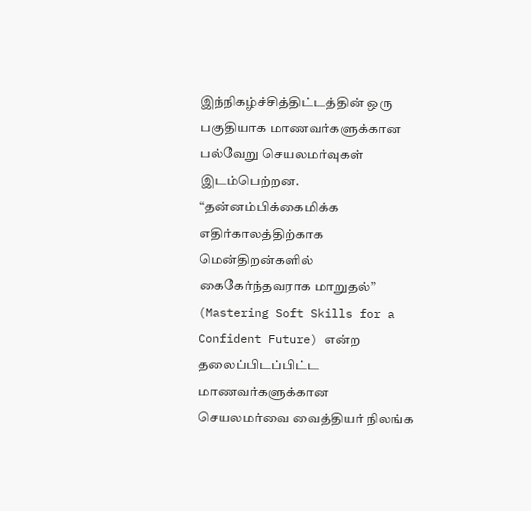இந்நிகழ்ச்சித்திட்டத்தின் ஒரு பகுதியாக மாணவர்களுக்கான பல்வேறு செயலமர்வுகள் இடம்பெற்றன. “தன்னம்பிக்கைமிக்க எதிர்காலத்திற்காக மென்திறன்களில் கைகேர்ந்தவராக மாறுதல்” (Mastering Soft Skills for a Confident Future) என்ற தலைப்பிடப்பிட்ட மாணவர்களுக்கான செயலமர்வை வைத்தியர் நிலங்க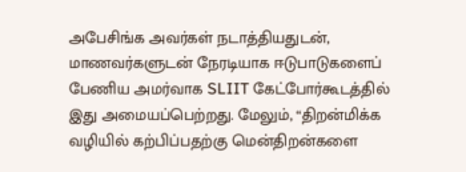அபேசிங்க அவர்கள் நடாத்தியதுடன், மாணவர்களுடன் நேரடியாக ஈடுபாடுகளைப் பேணிய அமர்வாக SLIIT கேட்போர்கூடத்தில் இது அமையப்பெற்றது. மேலும், “திறன்மிக்க வழியில் கற்பிப்பதற்கு மென்திறன்களை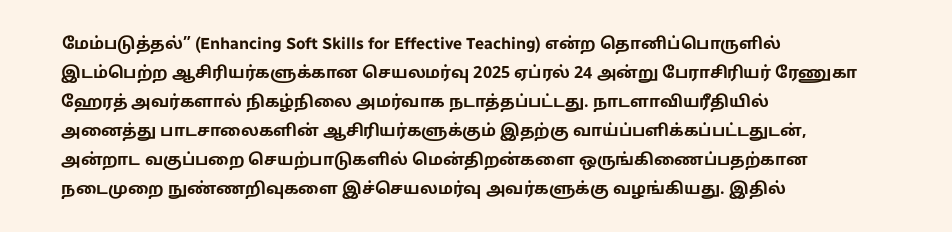மேம்படுத்தல்” (Enhancing Soft Skills for Effective Teaching) என்ற தொனிப்பொருளில் இடம்பெற்ற ஆசிரியர்களுக்கான செயலமர்வு 2025 ஏப்ரல் 24 அன்று பேராசிரியர் ரேணுகா ஹேரத் அவர்களால் நிகழ்நிலை அமர்வாக நடாத்தப்பட்டது. நாடளாவியரீதியில் அனைத்து பாடசாலைகளின் ஆசிரியர்களுக்கும் இதற்கு வாய்ப்பளிக்கப்பட்டதுடன், அன்றாட வகுப்பறை செயற்பாடுகளில் மென்திறன்களை ஒருங்கிணைப்பதற்கான நடைமுறை நுண்ணறிவுகளை இச்செயலமர்வு அவர்களுக்கு வழங்கியது. இதில்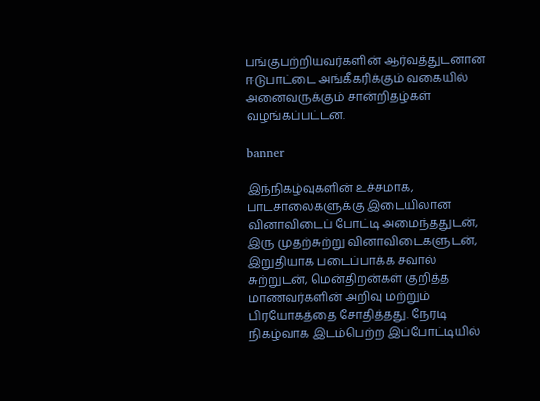பங்குபற்றியவர்களின் ஆர்வத்துடனான ஈடுபாட்டை அங்கீகரிக்கும் வகையில் அனைவருக்கும் சான்றிதழ்கள் வழங்கப்பட்டன.

banner

இந்நிகழ்வுகளின் உச்சமாக, பாடசாலைகளுக்கு இடையிலான வினாவிடைப் போட்டி அமைந்ததுடன், இரு முதற்சுற்று வினாவிடைகளுடன், இறுதியாக படைப்பாக்க சவால் சுற்றுடன், மென்திறன்கள் குறித்த மாணவர்களின் அறிவு மற்றும் பிரயோகத்தை சோதித்தது. நேரடி நிகழ்வாக இடம்பெற்ற இப்போட்டியில்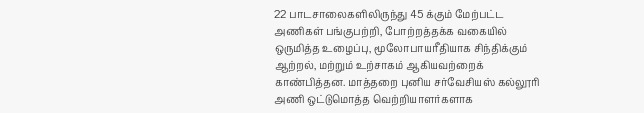22 பாடசாலைகளிலிருந்து 45 க்கும் மேற்பட்ட அணிகள் பங்குபற்றி, போற்றத்தக்க வகையில் ஒருமித்த உழைப்பு, மூலோபாயரீதியாக சிந்திக்கும் ஆற்றல், மற்றும் உற்சாகம் ஆகியவற்றைக் காண்பித்தன. மாத்தறை புனிய சர்வேசியஸ் கல்லூரி அணி ஒட்டுமொத்த வெற்றியாளர்களாக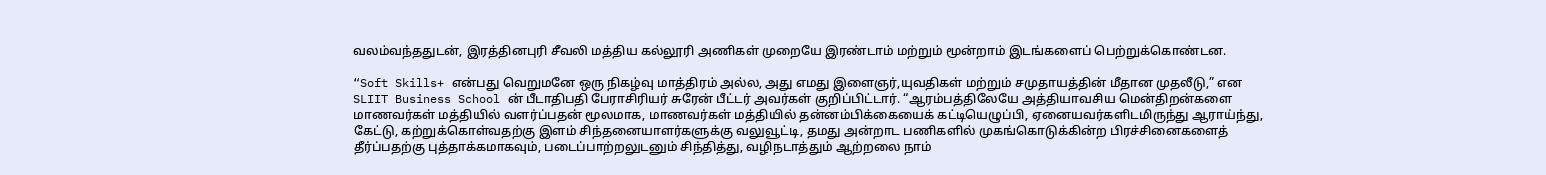வலம்வந்ததுடன், இரத்தினபுரி சீவலி மத்திய கல்லூரி அணிகள் முறையே இரண்டாம் மற்றும் மூன்றாம் இடங்களைப் பெற்றுக்கொண்டன.

“Soft Skills+ என்பது வெறுமனே ஒரு நிகழ்வு மாத்திரம் அல்ல, அது எமது இளைஞர்,யுவதிகள் மற்றும் சமுதாயத்தின் மீதான முதலீடு,” என SLIIT Business School ன் பீடாதிபதி பேராசிரியர் சுரேன் பீட்டர் அவர்கள் குறிப்பிட்டார். “ஆரம்பத்திலேயே அத்தியாவசிய மென்திறன்களை மாணவர்கள் மத்தியில் வளர்ப்பதன் மூலமாக, மாணவர்கள் மத்தியில் தன்னம்பிக்கையைக் கட்டியெழுப்பி, ஏனையவர்களிடமிருந்து ஆராய்ந்து, கேட்டு, கற்றுக்கொள்வதற்கு இளம் சிந்தனையாளர்களுக்கு வலுவூட்டி, தமது அன்றாட பணிகளில் முகங்கொடுக்கின்ற பிரச்சினைகளைத் தீர்ப்பதற்கு புத்தாக்கமாகவும், படைப்பாற்றலுடனும் சிந்தித்து, வழிநடாத்தும் ஆற்றலை நாம்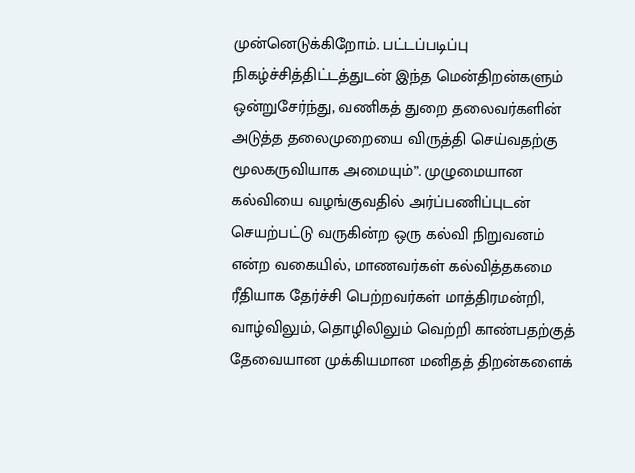முன்னெடுக்கிறோம். பட்டப்படிப்பு நிகழ்ச்சித்திட்டத்துடன் இந்த மென்திறன்களும் ஒன்றுசேர்ந்து, வணிகத் துறை தலைவர்களின் அடுத்த தலைமுறையை விருத்தி செய்வதற்கு மூலகருவியாக அமையும்”. முழுமையான கல்வியை வழங்குவதில் அர்ப்பணிப்புடன் செயற்பட்டு வருகின்ற ஒரு கல்வி நிறுவனம் என்ற வகையில், மாணவர்கள் கல்வித்தகமை ரீதியாக தேர்ச்சி பெற்றவர்கள் மாத்திரமன்றி, வாழ்விலும், தொழிலிலும் வெற்றி காண்பதற்குத் தேவையான முக்கியமான மனிதத் திறன்களைக்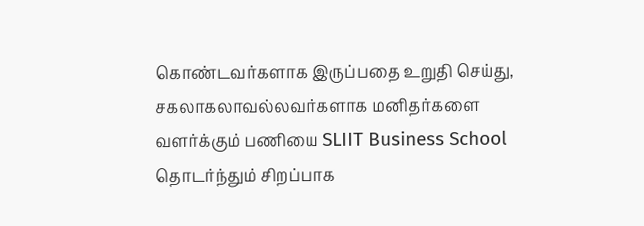கொண்டவர்களாக இருப்பதை உறுதி செய்து, சகலாகலாவல்லவர்களாக மனிதர்களை வளர்க்கும் பணியை SLIIT Business School தொடர்ந்தும் சிறப்பாக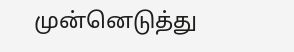முன்னெடுத்து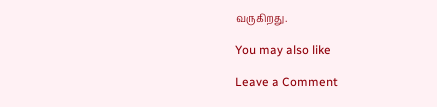வருகிறது.

You may also like

Leave a Comment